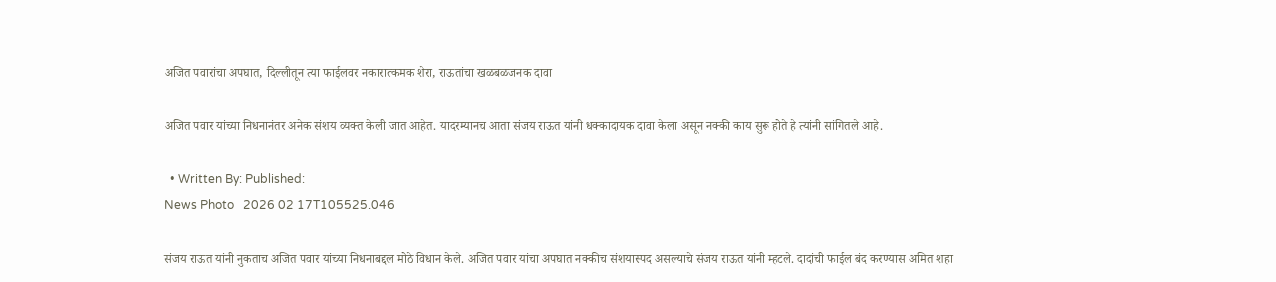अजित पवारांचा अपघात, दिल्लीतून त्या फाईलवर नकारात्कमक शेरा, राऊतांचा खळबळजनक दावा

अजित पवार यांच्या निधनानंतर अनेक संशय व्यक्त केली जात आहेत. यादरम्यानच आता संजय राऊत यांनी धक्कादायक दावा केला असून नक्की काय सुरू होते हे त्यांनी सांगितले आहे.

  • Written By: Published:
News Photo   2026 02 17T105525.046

संजय राऊत यांनी नुकताच अजित पवार यांच्या निधनाबद्दल मोठे विधान केले. अजित पवार यांचा अपघात नक्कीच संशयास्पद असल्याचे संजय राऊत यांनी म्हटले. दादांची फाईल बंद करण्यास अमित शहा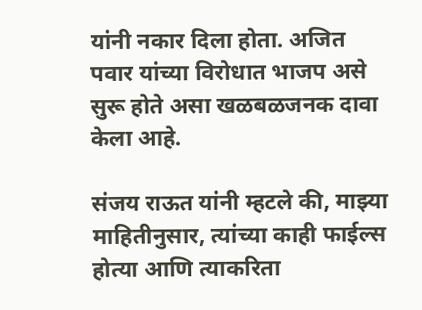यांनी नकार दिला होता. अजित पवार यांच्या विरोधात भाजप असे सुरू होते असा खळबळजनक दावा केला आहे.

संजय राऊत यांनी म्हटले की, माझ्या माहितीनुसार, त्यांच्या काही फाईल्स होत्या आणि त्याकरिता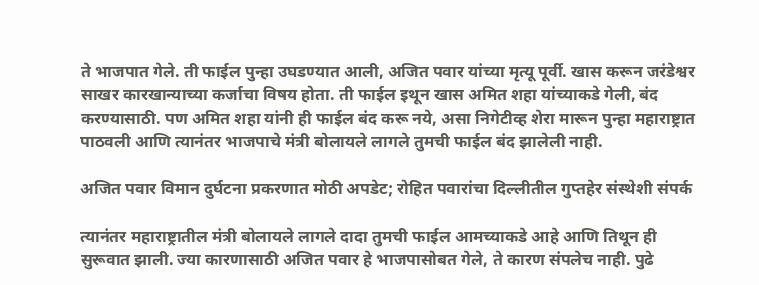ते भाजपात गेले. ती फाईल पुन्हा उघडण्यात आली, अजित पवार यांच्या मृत्यू पूर्वी. खास करून जरंडेश्वर साखर कारखान्याच्या कर्जाचा विषय होता. ती फाईल इथून खास अमित शहा यांच्याकडे गेली, बंद करण्यासाठी. पण अमित शहा यांनी ही फाईल बंद करू नये, असा निगेटीव्ह शेरा मारून पुन्हा महाराष्ट्रात पाठवली आणि त्यानंतर भाजपाचे मंत्री बोलायले लागले तुमची फाईल बंद झालेली नाही.

अजित पवार विमान दुर्घटना प्रकरणात मोठी अपडेट; रोहित पवारांचा दिल्लीतील गुप्तहेर संस्थेशी संपर्क

त्यानंतर महाराष्ट्रातील मंत्री बोलायले लागले दादा तुमची फाईल आमच्याकडे आहे आणि तिथून ही सुरूवात झाली. ज्या कारणासाठी अजित पवार हे भाजपासोबत गेले, ते कारण संपलेच नाही. पुढे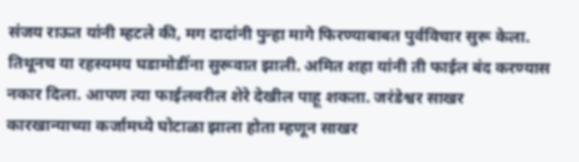संजय राऊत यांनी म्हटले की, मग दादांनी पुन्हा मागे फिरण्याबाबत पुर्वविचार सुरू केला. तिथूनच या रहस्यमय घडामोडींना सुरूवात झाली. अमित शहा यांनी ती फाईल बंद करण्यास नकार दिला. आपण त्या फाईलवरील शेरे देखील पाहू शकता. जरंडेश्वर साखर कारखान्याच्या कर्जामध्ये घोटाळा झाला होता म्हणून साखर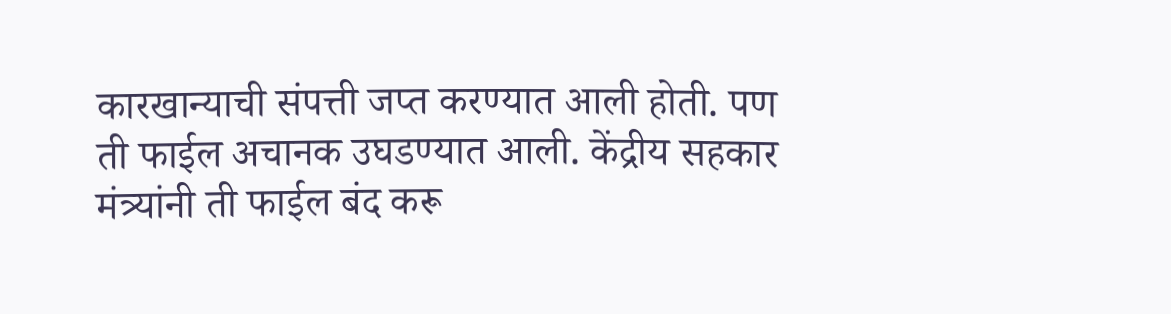कारखान्याची संपत्ती जप्त करण्यात आली होती. पण ती फाईल अचानक उघडण्यात आली. केंद्रीय सहकार मंत्र्यांनी ती फाईल बंद करू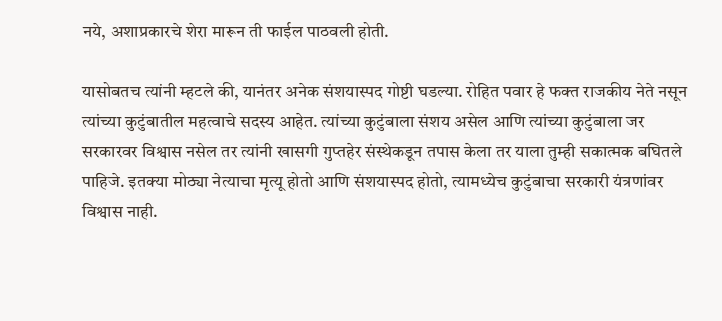नये, अशाप्रकारचे शेरा मारून ती फाईल पाठवली होती.

यासोबतच त्यांनी म्हटले की, यानंतर अनेक संशयास्पद गोष्टी घडल्या. रोहित पवार हे फक्त राजकीय नेते नसून त्यांच्या कुटुंबातील महत्वाचे सदस्य आहेत. त्यांच्या कुटुंबाला संशय असेल आणि त्यांच्या कुटुंबाला जर सरकारवर विश्वास नसेल तर त्यांनी खासगी गुप्तहेर संस्थेकडून तपास केला तर याला तुम्ही सकात्मक बघितले पाहिजे. इतक्या मोठ्या नेत्याचा मृत्यू होतो आणि संशयास्पद होतो, त्यामध्येच कुटुंबाचा सरकारी यंत्रणांवर विश्वास नाही.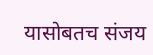यासोबतच संजय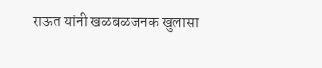राऊत यांनी खळबळजनक खुलासा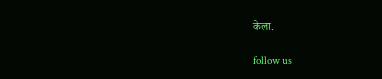केला.

follow us